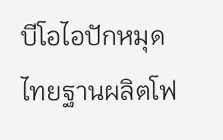บีโอไอปักหมุดไทยฐานผลิตโฟ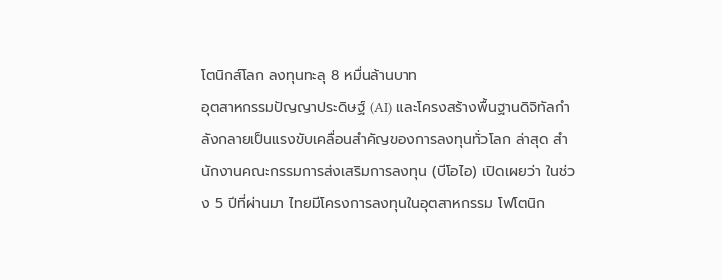โตนิกส์โลก ลงทุนทะลุ 8 หมื่นล้านบาท
อุตสาหกรรมปัญญาประดิษฐ์ (AI) และโครงสร้างพื้นฐานดิจิทัลกำลังกลายเป็นแรงขับเคลื่อนสำคัญของการลงทุนทั่วโลก ล่าสุด สำนักงานคณะกรรมการส่งเสริมการลงทุน (บีโอไอ) เปิดเผยว่า ในช่วง 5 ปีที่ผ่านมา ไทยมีโครงการลงทุนในอุตสาหกรรม โฟโตนิก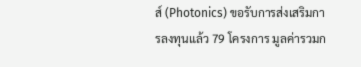ส์ (Photonics) ขอรับการส่งเสริมการลงทุนแล้ว 79 โครงการ มูลค่ารวมก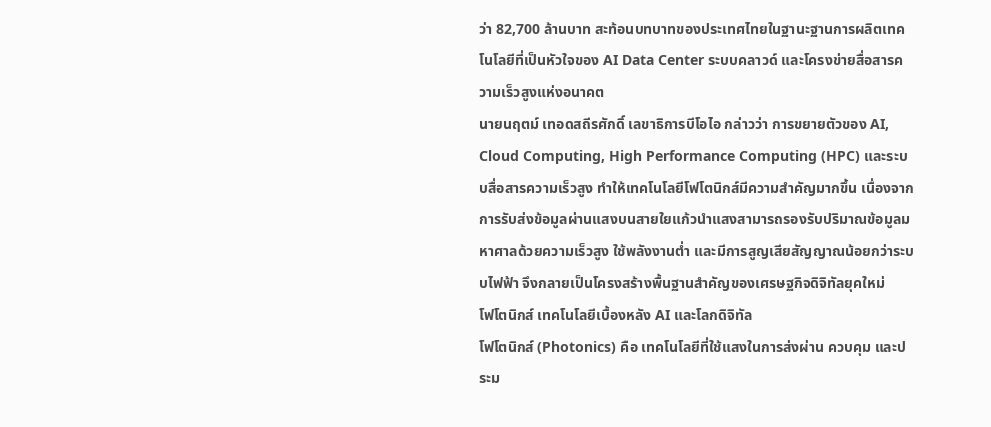ว่า 82,700 ล้านบาท สะท้อนบทบาทของประเทศไทยในฐานะฐานการผลิตเทคโนโลยีที่เป็นหัวใจของ AI Data Center ระบบคลาวด์ และโครงข่ายสื่อสารความเร็วสูงแห่งอนาคต
นายนฤตม์ เทอดสถีรศักดิ์ เลขาธิการบีโอไอ กล่าวว่า การขยายตัวของ AI, Cloud Computing, High Performance Computing (HPC) และระบบสื่อสารความเร็วสูง ทำให้เทคโนโลยีโฟโตนิกส์มีความสำคัญมากขึ้น เนื่องจากการรับส่งข้อมูลผ่านแสงบนสายใยแก้วนำแสงสามารถรองรับปริมาณข้อมูลมหาศาลด้วยความเร็วสูง ใช้พลังงานต่ำ และมีการสูญเสียสัญญาณน้อยกว่าระบบไฟฟ้า จึงกลายเป็นโครงสร้างพื้นฐานสำคัญของเศรษฐกิจดิจิทัลยุคใหม่
โฟโตนิกส์ เทคโนโลยีเบื้องหลัง AI และโลกดิจิทัล
โฟโตนิกส์ (Photonics) คือ เทคโนโลยีที่ใช้แสงในการส่งผ่าน ควบคุม และประม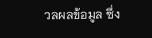วลผลข้อมูล ซึ่ง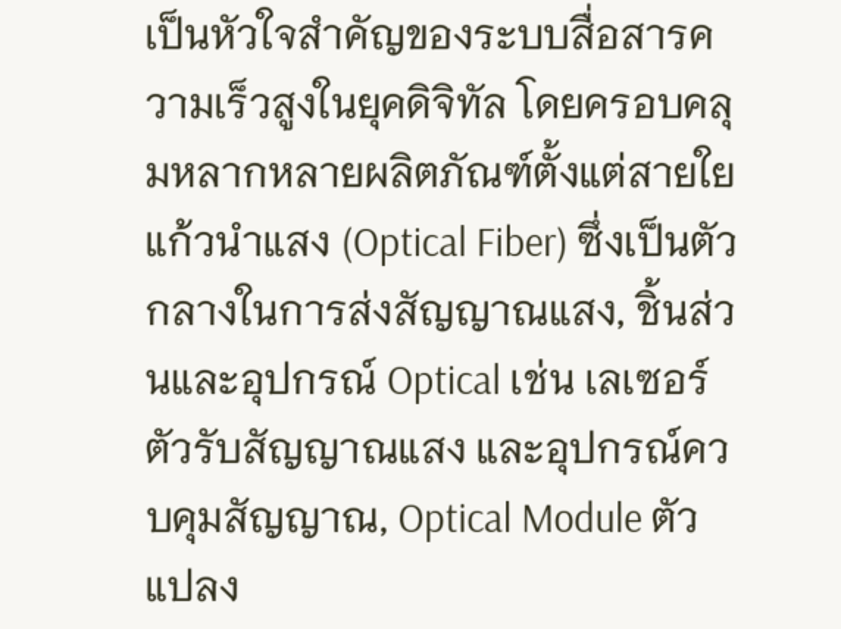เป็นหัวใจสำคัญของระบบสื่อสารความเร็วสูงในยุคดิจิทัล โดยครอบคลุมหลากหลายผลิตภัณฑ์ตั้งแต่สายใยแก้วนำแสง (Optical Fiber) ซึ่งเป็นตัวกลางในการส่งสัญญาณแสง, ชิ้นส่วนและอุปกรณ์ Optical เช่น เลเซอร์ ตัวรับสัญญาณแสง และอุปกรณ์ควบคุมสัญญาณ, Optical Module ตัวแปลง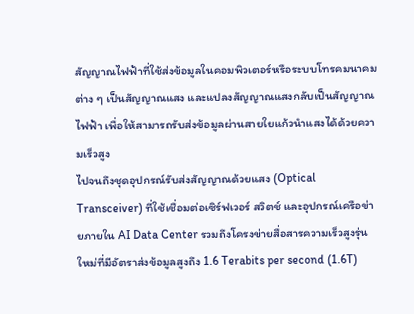สัญญาณไฟฟ้าที่ใช้ส่งข้อมูลในคอมพิวเตอร์หรือระบบโทรคมนาคมต่าง ๆ เป็นสัญญาณแสง และแปลงสัญญาณแสงกลับเป็นสัญญาณไฟฟ้า เพื่อให้สามารถรับส่งข้อมูลผ่านสายใยแก้วนำแสงได้ด้วยความเร็วสูง
ไปจนถึงชุดอุปกรณ์รับส่งสัญญาณด้วยแสง (Optical Transceiver) ที่ใช้เชื่อมต่อเซิร์ฟเวอร์ สวิตช์ และอุปกรณ์เครือข่ายภายใน AI Data Center รวมถึงโครงข่ายสื่อสารความเร็วสูงรุ่นใหม่ที่มีอัตราส่งข้อมูลสูงถึง 1.6 Terabits per second (1.6T)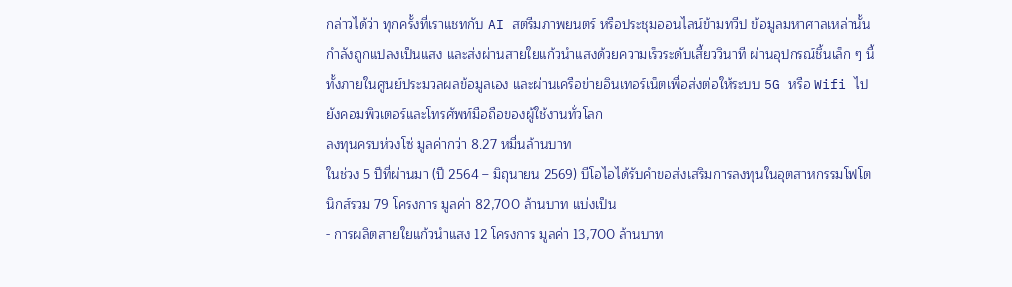กล่าวได้ว่า ทุกครั้งที่เราแชทกับ AI สตรีมภาพยนตร์ หรือประชุมออนไลน์ข้ามทวีป ข้อมูลมหาศาลเหล่านั้นกำลังถูกแปลงเป็นแสง และส่งผ่านสายใยแก้วนำแสงด้วยความเร็วระดับเสี้ยววินาที ผ่านอุปกรณ์ชิ้นเล็ก ๆ นี้ ทั้งภายในศูนย์ประมวลผลข้อมูลเอง และผ่านเครือข่ายอินเทอร์เน็ตเพื่อส่งต่อให้ระบบ 5G หรือ Wifi ไปยังคอมพิวเตอร์และโทรศัพท์มือถือของผู้ใช้งานทั่วโลก
ลงทุนครบห่วงโซ่ มูลค่ากว่า 8.27 หมื่นล้านบาท
ในช่วง 5 ปีที่ผ่านมา (ปี 2564 – มิถุนายน 2569) บีโอไอได้รับคำขอส่งเสริมการลงทุนในอุตสาหกรรมโฟโตนิกส์รวม 79 โครงการ มูลค่า 82,700 ล้านบาท แบ่งเป็น
- การผลิตสายใยแก้วนำแสง 12 โครงการ มูลค่า 13,700 ล้านบาท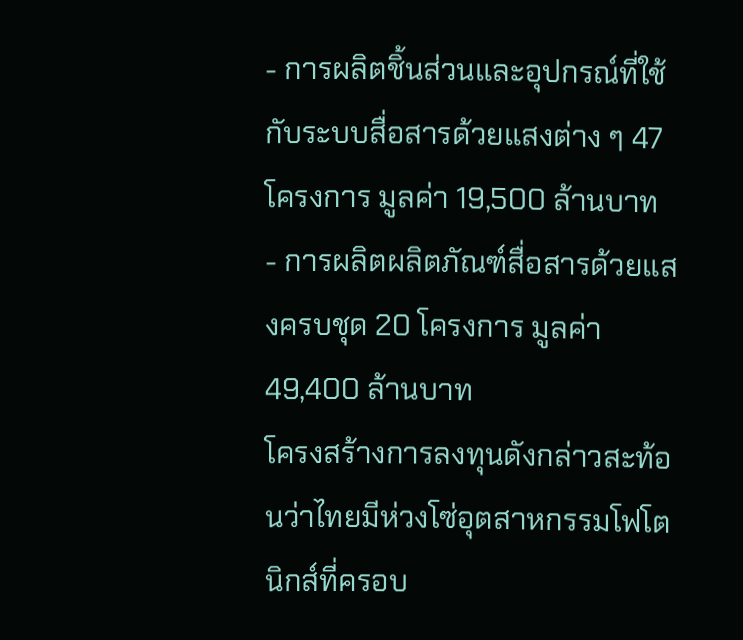- การผลิตชิ้นส่วนและอุปกรณ์ที่ใช้กับระบบสื่อสารด้วยแสงต่าง ๆ 47 โครงการ มูลค่า 19,500 ล้านบาท
- การผลิตผลิตภัณฑ์สื่อสารด้วยแสงครบชุด 20 โครงการ มูลค่า 49,400 ล้านบาท
โครงสร้างการลงทุนดังกล่าวสะท้อนว่าไทยมีห่วงโซ่อุตสาหกรรมโฟโตนิกส์ที่ครอบ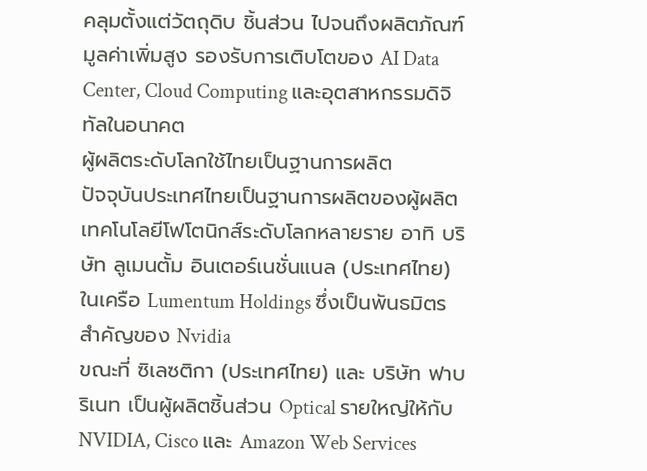คลุมตั้งแต่วัตถุดิบ ชิ้นส่วน ไปจนถึงผลิตภัณฑ์มูลค่าเพิ่มสูง รองรับการเติบโตของ AI Data Center, Cloud Computing และอุตสาหกรรมดิจิทัลในอนาคต
ผู้ผลิตระดับโลกใช้ไทยเป็นฐานการผลิต
ปัจจุบันประเทศไทยเป็นฐานการผลิตของผู้ผลิตเทคโนโลยีโฟโตนิกส์ระดับโลกหลายราย อาทิ บริษัท ลูเมนตั้ม อินเตอร์เนชั่นแนล (ประเทศไทย) ในเครือ Lumentum Holdings ซึ่งเป็นพันธมิตรสำคัญของ Nvidia
ขณะที่ ซิเลซติกา (ประเทศไทย) และ บริษัท ฟาบริเนท เป็นผู้ผลิตชิ้นส่วน Optical รายใหญ่ให้กับ NVIDIA, Cisco และ Amazon Web Services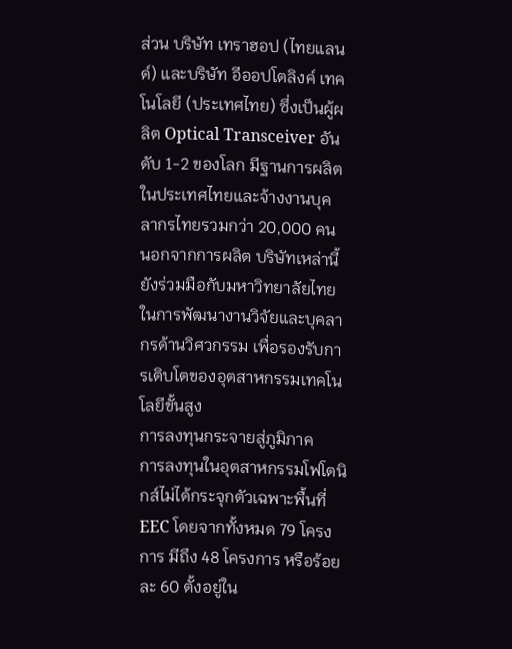ส่วน บริษัท เทราฮอป (ไทยแลนด์) และบริษัท อีออปโตลิงค์ เทคโนโลยี (ประเทศไทย) ซึ่งเป็นผู้ผลิต Optical Transceiver อันดับ 1-2 ของโลก มีฐานการผลิตในประเทศไทยและจ้างงานบุคลากรไทยรวมกว่า 20,000 คน
นอกจากการผลิต บริษัทเหล่านี้ยังร่วมมือกับมหาวิทยาลัยไทยในการพัฒนางานวิจัยและบุคลากรด้านวิศวกรรม เพื่อรองรับการเติบโตของอุตสาหกรรมเทคโนโลยีขั้นสูง
การลงทุนกระจายสู่ภูมิภาค
การลงทุนในอุตสาหกรรมโฟโตนิกส์ไม่ได้กระจุกตัวเฉพาะพื้นที่ EEC โดยจากทั้งหมด 79 โครงการ มีถึง 48 โครงการ หรือร้อยละ 60 ตั้งอยู่ใน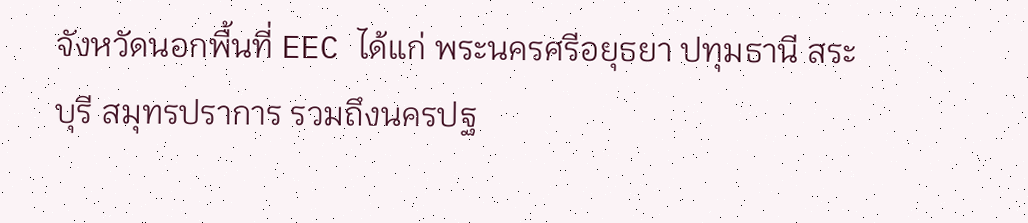จังหวัดนอกพื้นที่ EEC ได้แก่ พระนครศรีอยุธยา ปทุมธานี สระบุรี สมุทรปราการ รวมถึงนครปฐ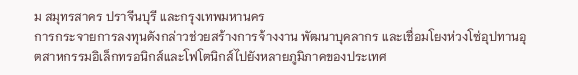ม สมุทรสาคร ปราจีนบุรี และกรุงเทพมหานคร
การกระจายการลงทุนดังกล่าวช่วยสร้างการจ้างงาน พัฒนาบุคลากร และเชื่อมโยงห่วงโซ่อุปทานอุตสาหกรรมอิเล็กทรอนิกส์และโฟโตนิกส์ไปยังหลายภูมิภาคของประเทศ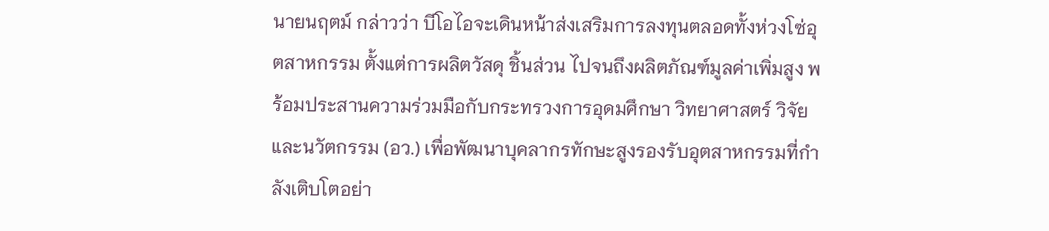นายนฤตม์ กล่าวว่า บีโอไอจะเดินหน้าส่งเสริมการลงทุนตลอดทั้งห่วงโซ่อุตสาหกรรม ตั้งแต่การผลิตวัสดุ ชิ้นส่วน ไปจนถึงผลิตภัณฑ์มูลค่าเพิ่มสูง พร้อมประสานความร่วมมือกับกระทรวงการอุดมศึกษา วิทยาศาสตร์ วิจัยและนวัตกรรม (อว.) เพื่อพัฒนาบุคลากรทักษะสูงรองรับอุตสาหกรรมที่กำลังเติบโตอย่า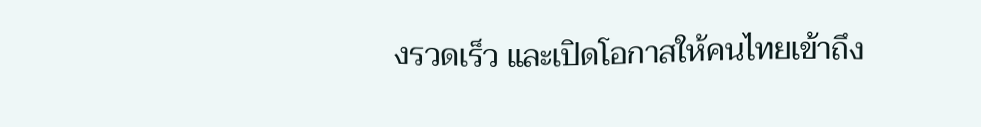งรวดเร็ว และเปิดโอกาสให้คนไทยเข้าถึง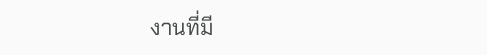งานที่มี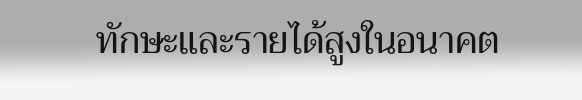ทักษะและรายได้สูงในอนาคต